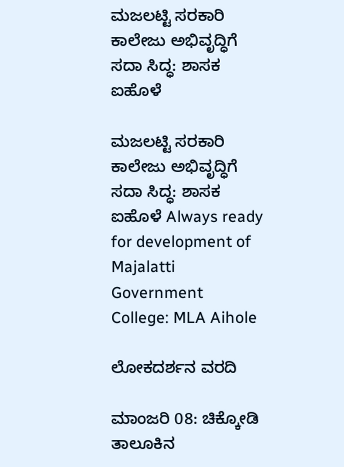ಮಜಲಟ್ಟಿ ಸರಕಾರಿ ಕಾಲೇಜು ಅಭಿವೃದ್ಧಿಗೆ ಸದಾ ಸಿದ್ಧ: ಶಾಸಕ ಐಹೊಳೆ

ಮಜಲಟ್ಟಿ ಸರಕಾರಿ ಕಾಲೇಜು ಅಭಿವೃದ್ಧಿಗೆ ಸದಾ ಸಿದ್ಧ: ಶಾಸಕ ಐಹೊಳೆ Always ready for development of Majalatti Government College: MLA Aihole

ಲೋಕದರ್ಶನ ವರದಿ

ಮಾಂಜರಿ 08: ಚಿಕ್ಕೋಡಿ ತಾಲೂಕಿನ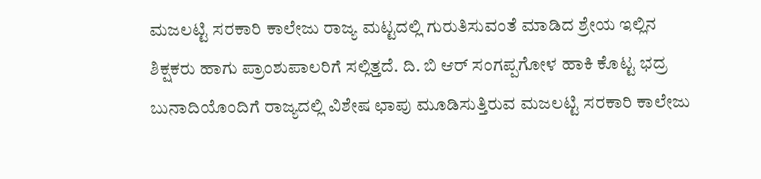ಮಜಲಟ್ಟಿ ಸರಕಾರಿ ಕಾಲೇಜು ರಾಜ್ಯ ಮಟ್ಟದಲ್ಲಿ ಗುರುತಿಸುವಂತೆ ಮಾಡಿದ ಶ್ರೇಯ ಇಲ್ಲಿನ ಶಿಕ್ಷಕರು ಹಾಗು ಪ್ರಾಂಶುಪಾಲರಿಗೆ ಸಲ್ಲಿತ್ತದೆ. ದಿ. ಬಿ ಆರ್ ಸಂಗಪ್ಪಗೋಳ ಹಾಕಿ ಕೊಟ್ಟ ಭದ್ರ ಬುನಾದಿಯೊಂದಿಗೆ ರಾಜ್ಯದಲ್ಲಿ ವಿಶೇಷ ಛಾಪು ಮೂಡಿಸುತ್ತಿರುವ ಮಜಲಟ್ಟಿ ಸರಕಾರಿ ಕಾಲೇಜು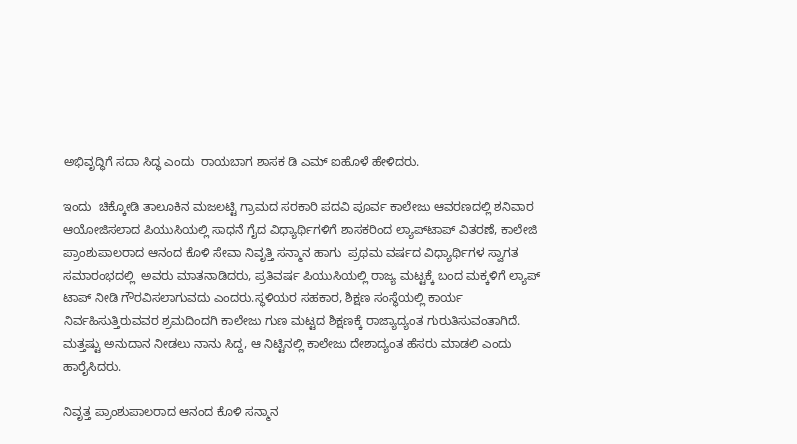ಅಭಿವೃದ್ಧಿಗೆ ಸದಾ ಸಿದ್ಧ ಎಂದು  ರಾಯಬಾಗ ಶಾಸಕ ಡಿ ಎಮ್ ಐಹೊಳೆ ಹೇಳಿದರು.

ಇಂದು  ಚಿಕ್ಕೋಡಿ ತಾಲೂಕಿನ ಮಜಲಟ್ಟಿ ಗ್ರಾಮದ ಸರಕಾರಿ ಪದವಿ ಪೂರ್ವ ಕಾಲೇಜು ಆವರಣದಲ್ಲಿ ಶನಿವಾರ ಆಯೋಜಿಸಲಾದ ಪಿಯುಸಿಯಲ್ಲಿ ಸಾಧನೆ ಗೈದ ವಿಧ್ಯಾರ್ಥಿಗಳಿಗೆ ಶಾಸಕರಿಂದ ಲ್ಯಾಪ್‌ಟಾಪ್ ವಿತರಣೆ, ಕಾಲೇಜಿ ಪ್ರಾಂಶುಪಾಲರಾದ ಆನಂದ ಕೊಳಿ ಸೇವಾ ನಿವೃತ್ತಿ ಸನ್ಮಾನ ಹಾಗು  ಪ್ರಥಮ ವರ್ಷದ ವಿಧ್ಯಾರ್ಥಿಗಳ ಸ್ವಾಗತ ಸಮಾರಂಭದಲ್ಲಿ  ಅವರು ಮಾತನಾಡಿದರು, ಪ್ರತಿವರ್ಷ ಪಿಯುಸಿಯಲ್ಲಿ ರಾಜ್ಯ ಮಟ್ಟಕ್ಕೆ ಬಂದ ಮಕ್ಕಳಿಗೆ ಲ್ಯಾಪ್ ಟಾಪ್ ನೀಡಿ ಗೌರವಿಸಲಾಗುವದು ಎಂದರು.ಸ್ಥಳಿಯರ ಸಹಕಾರ, ಶಿಕ್ಷಣ ಸಂಸ್ಥೆಯಲ್ಲಿ ಕಾರ್ಯ ನಿರ್ವಹಿಸುತ್ತಿರುವವರ ಶ್ರಮದಿಂದಗಿ ಕಾಲೇಜು ಗುಣ ಮಟ್ಟದ ಶಿಕ್ಷಣಕ್ಕೆ ರಾಜ್ಯಾದ್ಯಂತ ಗುರುತಿಸುವಂತಾಗಿದೆ. ಮತ್ತಷ್ಟು ಅನುದಾನ ನೀಡಲು ನಾನು ಸಿದ್ದ, ಆ ನಿಟ್ಟಿನಲ್ಲಿ ಕಾಲೇಜು ದೇಶಾದ್ಯಂತ ಹೆಸರು ಮಾಡಲಿ ಎಂದು ಹಾರೈಸಿದರು.

ನಿವೃತ್ತ ಪ್ರಾಂಶುಪಾಲರಾದ ಆನಂದ ಕೊಳಿ ಸನ್ಮಾನ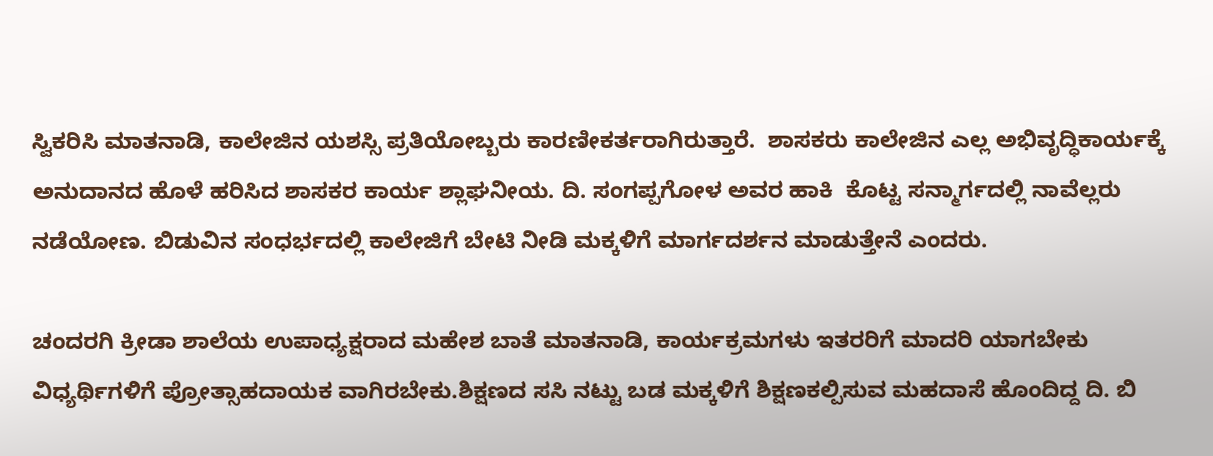ಸ್ವಿಕರಿಸಿ ಮಾತನಾಡಿ, ಕಾಲೇಜಿನ ಯಶಸ್ಸಿ ಪ್ರತಿಯೋಬ್ಬರು ಕಾರಣೀಕರ್ತರಾಗಿರುತ್ತಾರೆ.  ಶಾಸಕರು ಕಾಲೇಜಿನ ಎಲ್ಲ ಅಭಿವೃದ್ಧಿಕಾರ್ಯಕ್ಕೆ  ಅನುದಾನದ ಹೊಳೆ ಹರಿಸಿದ ಶಾಸಕರ ಕಾರ್ಯ ಶ್ಲಾಘನೀಯ. ದಿ. ಸಂಗಪ್ಪಗೋಳ ಅವರ ಹಾಕಿ  ಕೊಟ್ಟ ಸನ್ಮಾರ್ಗದಲ್ಲಿ ನಾವೆಲ್ಲರು ನಡೆಯೋಣ. ಬಿಡುವಿನ ಸಂಧರ್ಭದಲ್ಲಿ ಕಾಲೇಜಿಗೆ ಬೇಟಿ ನೀಡಿ ಮಕ್ಕಳಿಗೆ ಮಾರ್ಗದರ್ಶನ ಮಾಡುತ್ತೇನೆ ಎಂದರು.

ಚಂದರಗಿ ಕ್ರೀಡಾ ಶಾಲೆಯ ಉಪಾಧ್ಯಕ್ಷರಾದ ಮಹೇಶ ಬಾತೆ ಮಾತನಾಡಿ, ಕಾರ್ಯಕ್ರಮಗಳು ಇತರರಿಗೆ ಮಾದರಿ ಯಾಗಬೇಕು ವಿಧ್ಯರ್ಥಿಗಳಿಗೆ ಪ್ರೋತ್ಸಾಹದಾಯಕ ವಾಗಿರಬೇಕು.ಶಿಕ್ಷಣದ ಸಸಿ ನಟ್ಟು ಬಡ ಮಕ್ಕಳಿಗೆ ಶಿಕ್ಷಣಕಲ್ಪಿಸುವ ಮಹದಾಸೆ ಹೊಂದಿದ್ದ ದಿ. ಬಿ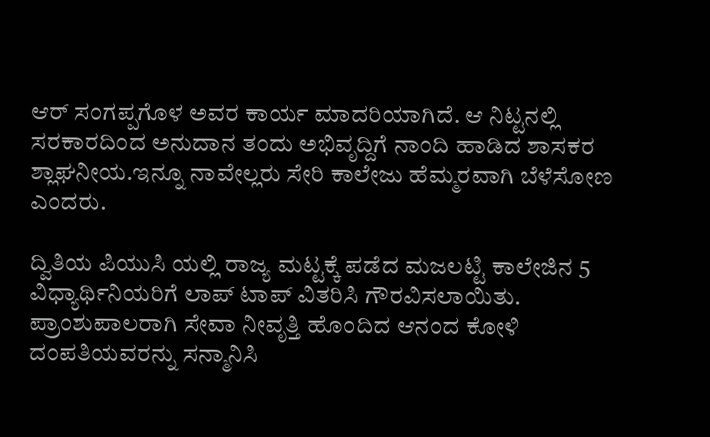ಆರ್ ಸಂಗಪ್ಪಗೊಳ ಅವರ ಕಾರ್ಯ ಮಾದರಿಯಾಗಿದೆ. ಆ ನಿಟ್ಟನಲ್ಲಿ ಸರಕಾರದಿಂದ ಅನುದಾನ ತಂದು ಅಭಿವೃದ್ದಿಗೆ ನಾಂದಿ ಹಾಡಿದ ಶಾಸಕರ ಶ್ಲಾಘನೀಯ.ಇನ್ನೂ ನಾವೇಲ್ಲರು ಸೇರಿ ಕಾಲೇಜು ಹೆಮ್ಮರವಾಗಿ ಬೆಳೆಸೋಣ ಎಂದರು.

ದ್ವಿತಿಯ ಪಿಯುಸಿ ಯಲ್ಲಿ ರಾಜ್ಯ ಮಟ್ಟಕ್ಕೆ ಪಡೆದ ಮಜಲಟ್ಟಿ ಕಾಲೇಜಿನ 5 ವಿಧ್ಯಾರ್ಥಿನಿಯರಿಗೆ ಲಾಪ್ ಟಾಪ್ ವಿತರಿಸಿ ಗೌರವಿಸಲಾಯಿತು. ಪ್ರಾಂಶುಪಾಲರಾಗಿ ಸೇವಾ ನೀವೃತ್ತಿ ಹೊಂದಿದ ಆನಂದ ಕೋಳಿ ದಂಪತಿಯವರನ್ನು ಸನ್ಮಾನಿಸಿ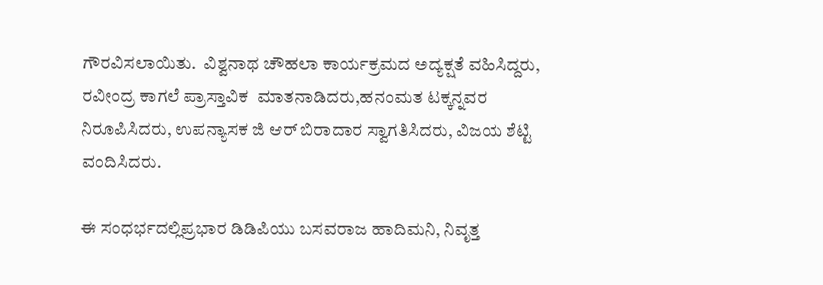ಗೌರವಿಸಲಾಯಿತು.  ವಿಶ್ವನಾಥ ಚೌಹಲಾ ಕಾರ್ಯಕ್ರಮದ ಅದ್ಯಕ್ಷತೆ ವಹಿಸಿದ್ದರು, ರವೀಂದ್ರ ಕಾಗಲೆ ಪ್ರಾಸ್ತಾವಿಕ  ಮಾತನಾಡಿದರು,ಹನಂಮತ ಟಕ್ಕನ್ನವರ ನಿರೂಪಿಸಿದರು, ಉಪನ್ಯಾಸಕ ಜಿ ಆರ್ ಬಿರಾದಾರ ಸ್ವಾಗತಿಸಿದರು, ವಿಜಯ ಶೆಟ್ಟಿ ವಂದಿಸಿದರು.

ಈ ಸಂಧರ್ಭದಲ್ಲಿಪ್ರಭಾರ ಡಿಡಿಪಿಯು ಬಸವರಾಜ ಹಾದಿಮನಿ, ನಿವೃತ್ತ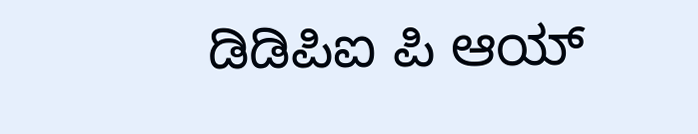ಡಿಡಿಪಿಐ ಪಿ ಆಯ್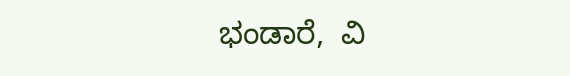ಭಂಡಾರೆ,  ವಿ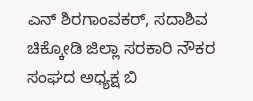ಎನ್ ಶಿರಗಾಂವಕರ್, ಸದಾಶಿವ ಚಿಕ್ಕೋಡಿ ಜಿಲ್ಲಾ ಸರಕಾರಿ ನೌಕರ ಸಂಘದ ಅಧ್ಯಕ್ಷ ಬಿ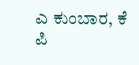ಎ ಕುಂಬಾರ, ಕೆ ಪಿ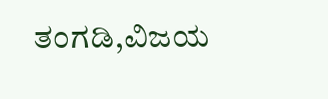ತಂಗಡಿ,ವಿಜಯ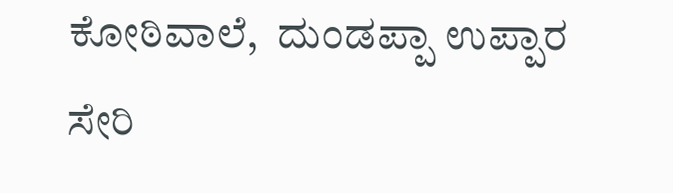ಕೋಠಿವಾಲೆ,  ದುಂಡಪ್ಪಾ ಉಪ್ಪಾರ ಸೇರಿ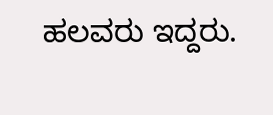ಹಲವರು ಇದ್ದರು.